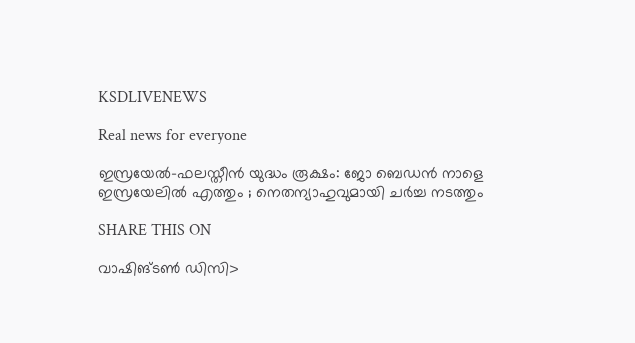KSDLIVENEWS

Real news for everyone

ഇസ്രയേൽ-ഫലസ്തീൻ യുദ്ധം രൂക്ഷം: ജോ ബെഡൻ നാളെ ഇസ്രയേലിൽ എത്തും ; നെതന്യാഹുവുമായി ചര്‍ച്ച നടത്തും

SHARE THIS ON

വാഷിങ്ടണ്‍ ഡിസി>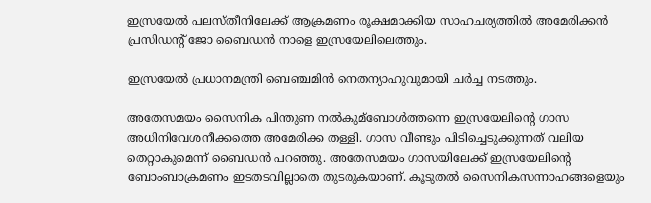ഇസ്രയേല്‍ പലസ്തീനിലേക്ക് ആക്രമണം രൂക്ഷമാക്കിയ സാഹചര്യത്തില്‍ അമേരിക്കൻ പ്രസിഡന്റ് ജോ ബൈഡൻ നാളെ ഇസ്രയേലിലെത്തും.

ഇസ്രയേല്‍ പ്രധാനമന്ത്രി ബെഞ്ചമിൻ നെതന്യാഹുവുമായി ചര്‍ച്ച നടത്തും.

അതേസമയം സൈനിക പിന്തുണ നല്‍കുമ്ബോള്‍ത്തന്നെ ഇസ്രയേലിന്റെ ഗാസ അധിനിവേശനീക്കത്തെ അമേരിക്ക തള്ളി. ഗാസ വീണ്ടും പിടിച്ചെടുക്കുന്നത് വലിയ തെറ്റാകുമെന്ന് ബൈഡൻ പറഞ്ഞു. അതേസമയം ഗാസയിലേക്ക് ഇസ്രയേലിന്റെ ബോംബാക്രമണം ഇടതടവില്ലാതെ തുടരുകയാണ്. കൂടുതല്‍ സൈനികസന്നാഹങ്ങളെയും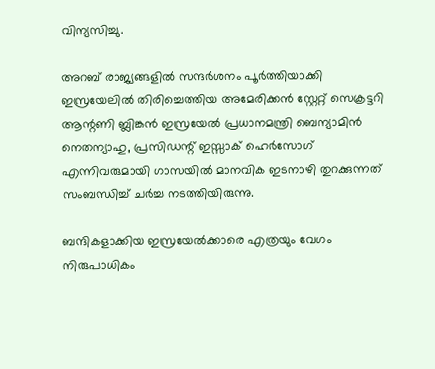വിന്യസിച്ചു.

അറബ് രാജ്യങ്ങളില്‍ സന്ദര്‍ശനം പൂര്‍ത്തിയാക്കി ഇസ്രയേലില്‍ തിരിച്ചെത്തിയ അമേരിക്കൻ സ്റ്റേറ്റ് സെക്രട്ടറി ആന്റണി ബ്ലിങ്കൻ ഇസ്രയേല്‍ പ്രധാനമന്ത്രി ബെന്യാമിൻ നെതന്യാഹു, പ്രസിഡന്റ് ഇസ്സാക് ഹെര്‍സോഗ് എന്നിവരുമായി ഗാസയില്‍ മാനവിക ഇടനാഴി തുറക്കുന്നത് സംബന്ധിച്ച്‌ ചര്‍ച്ച നടത്തിയിരുന്നു.

ബന്ദികളാക്കിയ ഇസ്രയേല്‍ക്കാരെ എത്രയും വേഗം നിരുപാധികം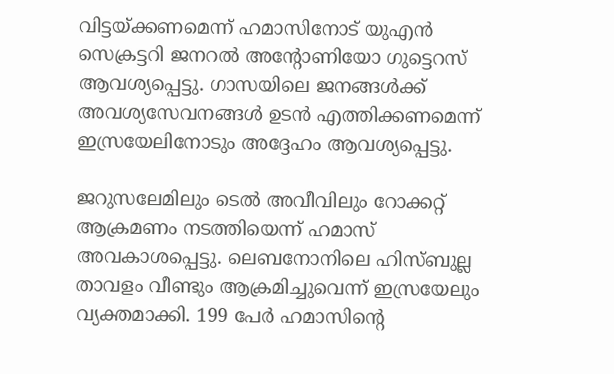വിട്ടയ്ക്കണമെന്ന് ഹമാസിനോട് യുഎൻ സെക്രട്ടറി ജനറല്‍ അന്റോണിയോ ഗുട്ടെറസ് ആവശ്യപ്പെട്ടു. ഗാസയിലെ ജനങ്ങള്‍ക്ക് അവശ്യസേവനങ്ങള്‍ ഉടൻ എത്തിക്കണമെന്ന് ഇസ്രയേലിനോടും അദ്ദേഹം ആവശ്യപ്പെട്ടു.

ജറുസലേമിലും ടെല്‍ അവീവിലും റോക്കറ്റ് ആക്രമണം നടത്തിയെന്ന് ഹമാസ് അവകാശപ്പെട്ടു. ലെബനോനിലെ ഹിസ്ബുല്ല താവളം വീണ്ടും ആക്രമിച്ചുവെന്ന് ഇസ്രയേലും വ്യക്തമാക്കി. 199 പേര്‍ ഹമാസിൻ്റെ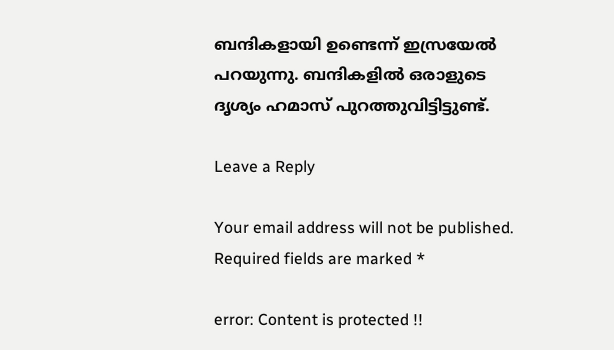ബന്ദികളായി ഉണ്ടെന്ന് ഇസ്രയേല്‍ പറയുന്നു. ബന്ദികളില്‍ ഒരാളുടെ ദൃശ്യം ഹമാസ് പുറത്തുവിട്ടിട്ടുണ്ട്.

Leave a Reply

Your email address will not be published. Required fields are marked *

error: Content is protected !!